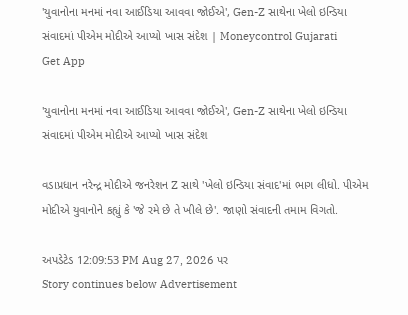'યુવાનોના મનમાં નવા આઈડિયા આવવા જોઈએ', Gen-Z સાથેના ખેલો ઇન્ડિયા સંવાદમાં પીએમ મોદીએ આપ્યો ખાસ સંદેશ | Moneycontrol Gujarati
Get App

'યુવાનોના મનમાં નવા આઈડિયા આવવા જોઈએ', Gen-Z સાથેના ખેલો ઇન્ડિયા સંવાદમાં પીએમ મોદીએ આપ્યો ખાસ સંદેશ

વડાપ્રધાન નરેન્દ્ર મોદીએ જનરેશન Z સાથે 'ખેલો ઇન્ડિયા સંવાદ'માં ભાગ લીધો. પીએમ મોદીએ યુવાનોને કહ્યું કે 'જે રમે છે તે ખીલે છે'. જાણો સંવાદની તમામ વિગતો.

અપડેટેડ 12:09:53 PM Aug 27, 2026 પર
Story continues below Advertisement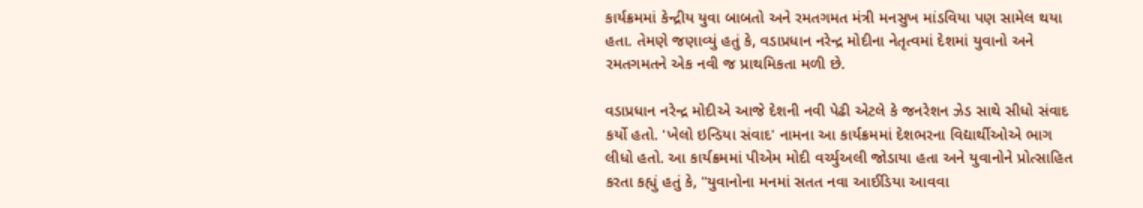કાર્યક્રમમાં કેન્દ્રીય યુવા બાબતો અને રમતગમત મંત્રી મનસુખ માંડવિયા પણ સામેલ થયા હતા. તેમણે જણાવ્યું હતું કે, વડાપ્રધાન નરેન્દ્ર મોદીના નેતૃત્વમાં દેશમાં યુવાનો અને રમતગમતને એક નવી જ પ્રાથમિકતા મળી છે.

વડાપ્રધાન નરેન્દ્ર મોદીએ આજે દેશની નવી પેઢી એટલે કે જનરેશન ઝેડ સાથે સીધો સંવાદ કર્યો હતો. 'ખેલો ઇન્ડિયા સંવાદ' નામના આ કાર્યક્રમમાં દેશભરના વિદ્યાર્થીઓએ ભાગ લીધો હતો. આ કાર્યક્રમમાં પીએમ મોદી વર્ચ્યુઅલી જોડાયા હતા અને યુવાનોને પ્રોત્સાહિત કરતા કહ્યું હતું કે, "યુવાનોના મનમાં સતત નવા આઈડિયા આવવા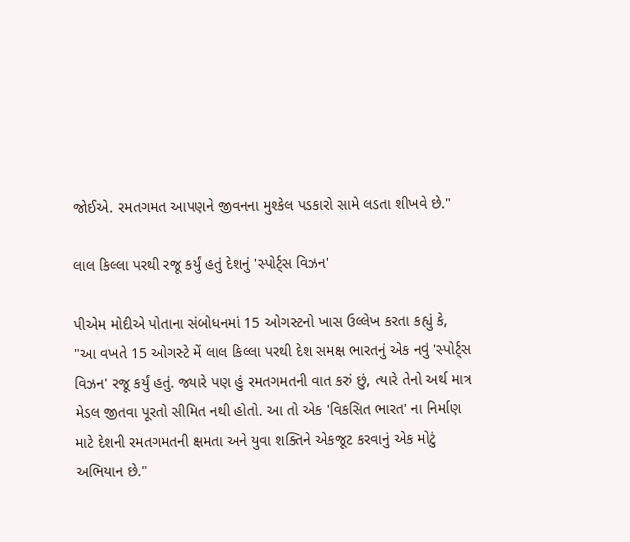જોઈએ. રમતગમત આપણને જીવનના મુશ્કેલ પડકારો સામે લડતા શીખવે છે."

લાલ કિલ્લા પરથી રજૂ કર્યું હતું દેશનું 'સ્પોર્ટ્સ વિઝન'

પીએમ મોદીએ પોતાના સંબોધનમાં 15 ઓગસ્ટનો ખાસ ઉલ્લેખ કરતા કહ્યું કે, "આ વખતે 15 ઓગસ્ટે મેં લાલ કિલ્લા પરથી દેશ સમક્ષ ભારતનું એક નવું 'સ્પોર્ટ્સ વિઝન' રજૂ કર્યું હતું. જ્યારે પણ હું રમતગમતની વાત કરું છું, ત્યારે તેનો અર્થ માત્ર મેડલ જીતવા પૂરતો સીમિત નથી હોતો. આ તો એક 'વિકસિત ભારત' ના નિર્માણ માટે દેશની રમતગમતની ક્ષમતા અને યુવા શક્તિને એકજૂટ કરવાનું એક મોટું અભિયાન છે."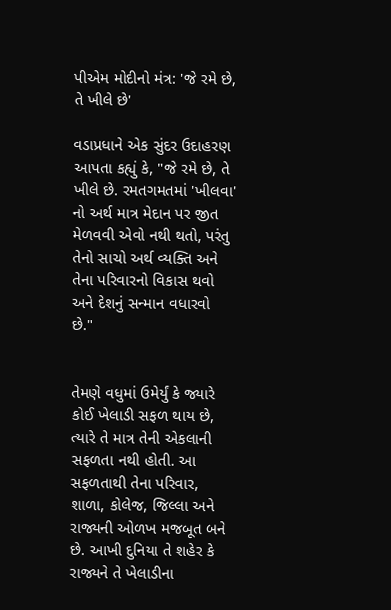પીએમ મોદીનો મંત્ર: 'જે રમે છે, તે ખીલે છે'

વડાપ્રધાને એક સુંદર ઉદાહરણ આપતા કહ્યું કે, "જે રમે છે, તે ખીલે છે. રમતગમતમાં 'ખીલવા' નો અર્થ માત્ર મેદાન પર જીત મેળવવી એવો નથી થતો, પરંતુ તેનો સાચો અર્થ વ્યક્તિ અને તેના પરિવારનો વિકાસ થવો અને દેશનું સન્માન વધારવો છે."


તેમણે વધુમાં ઉમેર્યું કે જ્યારે કોઈ ખેલાડી સફળ થાય છે, ત્યારે તે માત્ર તેની એકલાની સફળતા નથી હોતી. આ સફળતાથી તેના પરિવાર, શાળા, કોલેજ, જિલ્લા અને રાજ્યની ઓળખ મજબૂત બને છે. આખી દુનિયા તે શહેર કે રાજ્યને તે ખેલાડીના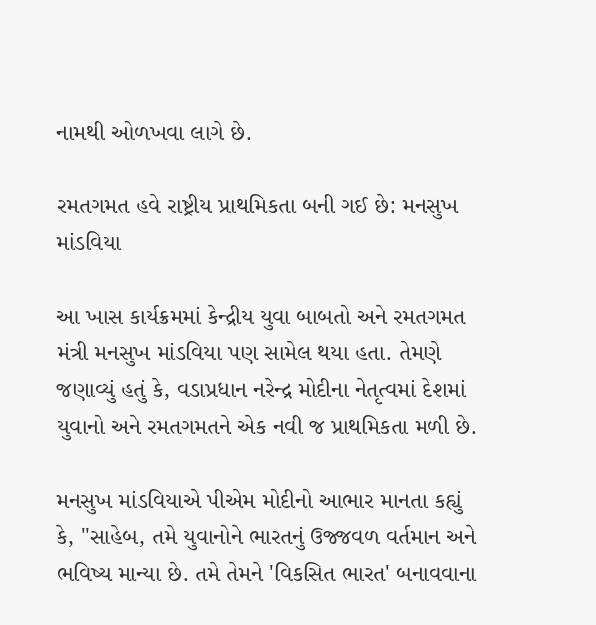નામથી ઓળખવા લાગે છે.

રમતગમત હવે રાષ્ટ્રીય પ્રાથમિકતા બની ગઈ છે: મનસુખ માંડવિયા

આ ખાસ કાર્યક્રમમાં કેન્દ્રીય યુવા બાબતો અને રમતગમત મંત્રી મનસુખ માંડવિયા પણ સામેલ થયા હતા. તેમણે જણાવ્યું હતું કે, વડાપ્રધાન નરેન્દ્ર મોદીના નેતૃત્વમાં દેશમાં યુવાનો અને રમતગમતને એક નવી જ પ્રાથમિકતા મળી છે.

મનસુખ માંડવિયાએ પીએમ મોદીનો આભાર માનતા કહ્યું કે, "સાહેબ, તમે યુવાનોને ભારતનું ઉજ્જવળ વર્તમાન અને ભવિષ્ય માન્યા છે. તમે તેમને 'વિકસિત ભારત' બનાવવાના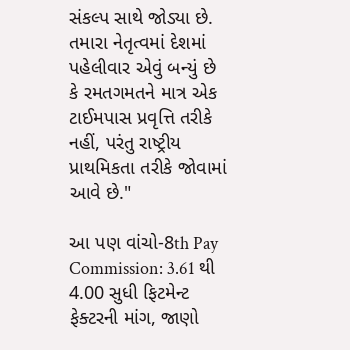સંકલ્પ સાથે જોડ્યા છે. તમારા નેતૃત્વમાં દેશમાં પહેલીવાર એવું બન્યું છે કે રમતગમતને માત્ર એક ટાઈમપાસ પ્રવૃત્તિ તરીકે નહીં, પરંતુ રાષ્ટ્રીય પ્રાથમિકતા તરીકે જોવામાં આવે છે."

આ પણ વાંચો-8th Pay Commission: 3.61 થી 4.00 સુધી ફિટમેન્ટ ફેક્ટરની માંગ, જાણો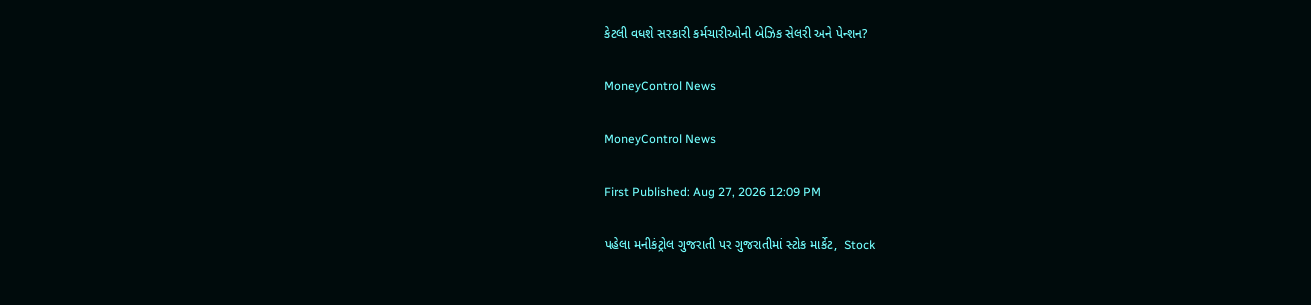કેટલી વધશે સરકારી કર્મચારીઓની બેઝિક સેલરી અને પેન્શન?

MoneyControl News

MoneyControl News

First Published: Aug 27, 2026 12:09 PM

પહેલા મનીકંટ્રોલ ગુજરાતી પર ગુજરાતીમાં સ્ટોક માર્કેટ,  Stock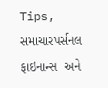Tips,  સમાચારપર્સનલ ફાઇનાન્સ  અને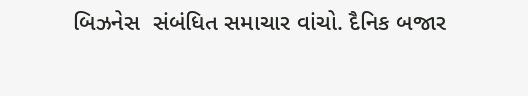બિઝનેસ  સંબંધિત સમાચાર વાંચો. દૈનિક બજાર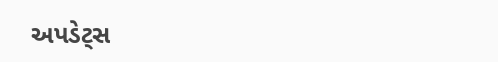અપડેટ્સ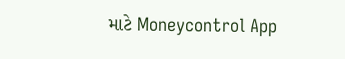માટે Moneycontrol App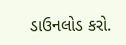ડાઉનલોડ કરો.